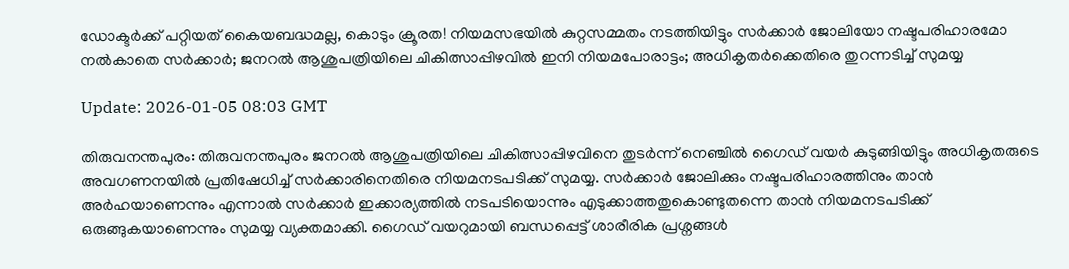ഡോക്ടര്‍ക്ക് പറ്റിയത് കൈയബദ്ധമല്ല, കൊടും ക്രൂരത! നിയമസഭയില്‍ കുറ്റസമ്മതം നടത്തിയിട്ടും സര്‍ക്കാര്‍ ജോലിയോ നഷ്ടപരിഹാരമോ നല്‍കാതെ സര്‍ക്കാര്‍; ജനറല്‍ ആശുപത്രിയിലെ ചികിത്സാപ്പിഴവില്‍ ഇനി നിയമപോരാട്ടം; അധികൃതര്‍ക്കെതിരെ തുറന്നടിച്ച് സുമയ്യ

Update: 2026-01-05 08:03 GMT

തിരുവനന്തപുരം: തിരുവനന്തപുരം ജനറല്‍ ആശുപത്രിയിലെ ചികിത്സാപ്പിഴവിനെ തുടര്‍ന്ന് നെഞ്ചില്‍ ഗൈഡ് വയര്‍ കുടുങ്ങിയിട്ടും അധികൃതരുടെ അവഗണനയില്‍ പ്രതിഷേധിച്ച് സര്‍ക്കാരിനെതിരെ നിയമനടപടിക്ക് സുമയ്യ. സര്‍ക്കാര്‍ ജോലിക്കും നഷ്ടപരിഹാരത്തിനും താന്‍ അര്‍ഹയാണെന്നും എന്നാല്‍ സര്‍ക്കാര്‍ ഇക്കാര്യത്തില്‍ നടപടിയൊന്നും എടുക്കാത്തതുകൊണ്ടുതന്നെ താന്‍ നിയമനടപടിക്ക് ഒരുങ്ങുകയാണെന്നും സുമയ്യ വ്യക്തമാക്കി. ഗൈഡ് വയറുമായി ബന്ധപ്പെട്ട് ശാരീരിക പ്രശ്നങ്ങള്‍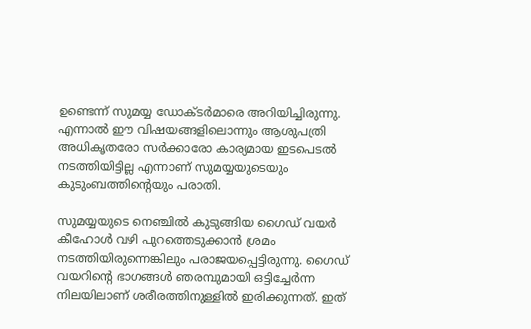ഉണ്ടെന്ന് സുമയ്യ ഡോക്ടര്‍മാരെ അറിയിച്ചിരുന്നു. എന്നാല്‍ ഈ വിഷയങ്ങളിലൊന്നും ആശുപത്രി അധികൃതരോ സര്‍ക്കാരോ കാര്യമായ ഇടപെടല്‍ നടത്തിയിട്ടില്ല എന്നാണ് സുമയ്യയുടെയും കുടുംബത്തിന്റെയും പരാതി.

സുമയ്യയുടെ നെഞ്ചില്‍ കുടുങ്ങിയ ഗൈഡ് വയര്‍ കീഹോള്‍ വഴി പുറത്തെടുക്കാന്‍ ശ്രമം നടത്തിയിരുന്നെങ്കിലും പരാജയപ്പെട്ടിരുന്നു. ഗൈഡ് വയറിന്റെ ഭാഗങ്ങള്‍ ഞരമ്പുമായി ഒട്ടിച്ചേര്‍ന്ന നിലയിലാണ് ശരീരത്തിനുള്ളില്‍ ഇരിക്കുന്നത്. ഇത്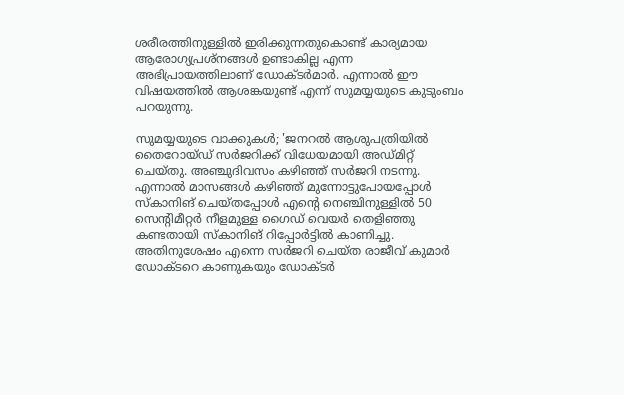ശരീരത്തിനുള്ളില്‍ ഇരിക്കുന്നതുകൊണ്ട് കാര്യമായ ആരോഗ്യപ്രശ്നങ്ങള്‍ ഉണ്ടാകില്ല എന്ന അഭിപ്രായത്തിലാണ് ഡോക്ടര്‍മാര്‍. എന്നാല്‍ ഈ വിഷയത്തില്‍ ആശങ്കയുണ്ട് എന്ന് സുമയ്യയുടെ കുടുംബം പറയുന്നു.

സുമയ്യയുടെ വാക്കുകള്‍; 'ജനറല്‍ ആശുപത്രിയില്‍ തൈറോയ്ഡ് സര്‍ജറിക്ക് വിധേയമായി അഡ്മിറ്റ് ചെയ്തു. അഞ്ചുദിവസം കഴിഞ്ഞ് സര്‍ജറി നടന്നു. എന്നാല്‍ മാസങ്ങള്‍ കഴിഞ്ഞ് മുന്നോട്ടുപോയപ്പോള്‍ സ്‌കാനിങ് ചെയ്തപ്പോള്‍ എന്റെ നെഞ്ചിനുള്ളില്‍ 50 സെന്റിമീറ്റര്‍ നീളമുള്ള ഗൈഡ് വെയര്‍ തെളിഞ്ഞു കണ്ടതായി സ്‌കാനിങ് റിപ്പോര്‍ട്ടില്‍ കാണിച്ചു. അതിനുശേഷം എന്നെ സര്‍ജറി ചെയ്ത രാജീവ് കുമാര്‍ ഡോക്ടറെ കാണുകയും ഡോക്ടര്‍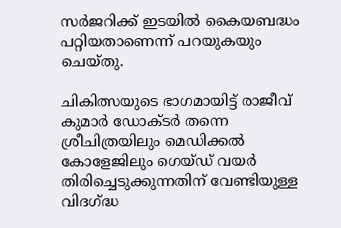സര്‍ജറിക്ക് ഇടയില്‍ കൈയബദ്ധം പറ്റിയതാണെന്ന് പറയുകയും ചെയ്തു.

ചികിത്സയുടെ ഭാഗമായിട്ട് രാജീവ് കുമാര്‍ ഡോക്ടര്‍ തന്നെ ശ്രീചിത്രയിലും മെഡിക്കല്‍ കോളേജിലും ഗെയ്ഡ് വയര്‍ തിരിച്ചെടുക്കുന്നതിന് വേണ്ടിയുള്ള വിദഗ്ദ്ധ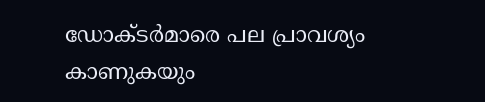ഡോക്ടര്‍മാരെ പല പ്രാവശ്യം കാണുകയും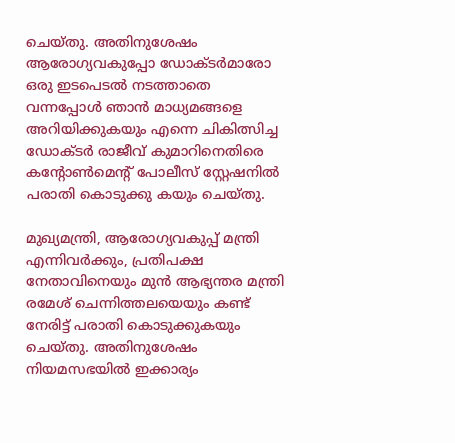ചെയ്തു. അതിനുശേഷം ആരോഗ്യവകുപ്പോ ഡോക്ടര്‍മാരോ ഒരു ഇടപെടല്‍ നടത്താതെ വന്നപ്പോള്‍ ഞാന്‍ മാധ്യമങ്ങളെ അറിയിക്കുകയും എന്നെ ചികിത്സിച്ച ഡോക്ടര്‍ രാജീവ് കുമാറിനെതിരെ കന്റോണ്‍മെന്റ് പോലീസ് സ്റ്റേഷനില്‍ പരാതി കൊടുക്കു കയും ചെയ്തു.

മുഖ്യമന്ത്രി, ആരോഗ്യവകുപ്പ് മന്ത്രി എന്നിവര്‍ക്കും, പ്രതിപക്ഷ നേതാവിനെയും മുന്‍ ആഭ്യന്തര മന്ത്രി രമേശ് ചെന്നിത്തലയെയും കണ്ട് നേരിട്ട് പരാതി കൊടുക്കുകയും ചെയ്തു. അതിനുശേഷം നിയമസഭയില്‍ ഇക്കാര്യം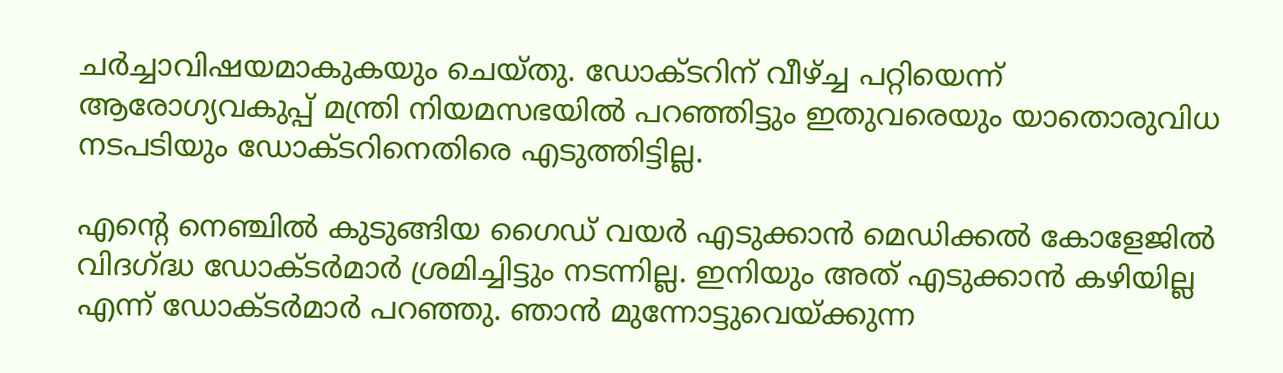ചര്‍ച്ചാവിഷയമാകുകയും ചെയ്തു. ഡോക്ടറിന് വീഴ്ച്ച പറ്റിയെന്ന് ആരോഗ്യവകുപ്പ് മന്ത്രി നിയമസഭയില്‍ പറഞ്ഞിട്ടും ഇതുവരെയും യാതൊരുവിധ നടപടിയും ഡോക്ടറിനെതിരെ എടുത്തിട്ടില്ല.

എന്റെ നെഞ്ചില്‍ കുടുങ്ങിയ ഗൈഡ് വയര്‍ എടുക്കാന്‍ മെഡിക്കല്‍ കോളേജില്‍ വിദഗ്ദ്ധ ഡോക്ടര്‍മാര്‍ ശ്രമിച്ചിട്ടും നടന്നില്ല. ഇനിയും അത് എടുക്കാന്‍ കഴിയില്ല എന്ന് ഡോക്ടര്‍മാര്‍ പറഞ്ഞു. ഞാന്‍ മുന്നോട്ടുവെയ്ക്കുന്ന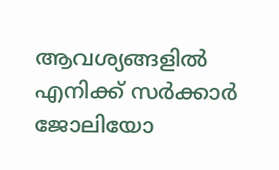ആവശ്യങ്ങളില്‍ എനിക്ക് സര്‍ക്കാര്‍ ജോലിയോ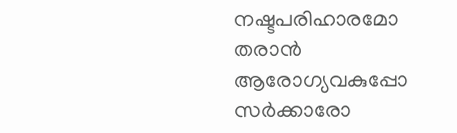നഷ്ടപരിഹാരമോ തരാന്‍ ആരോഗ്യവകുപ്പോ സര്‍ക്കാരോ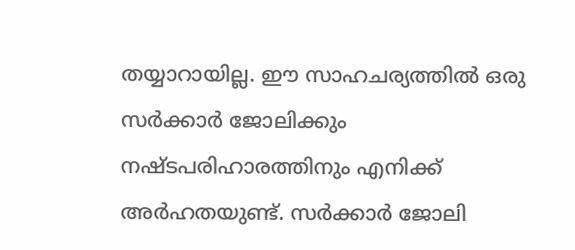തയ്യാറായില്ല. ഈ സാഹചര്യത്തില്‍ ഒരു സര്‍ക്കാര്‍ ജോലിക്കും നഷ്ടപരിഹാരത്തിനും എനിക്ക് അര്‍ഹതയുണ്ട്. സര്‍ക്കാര്‍ ജോലി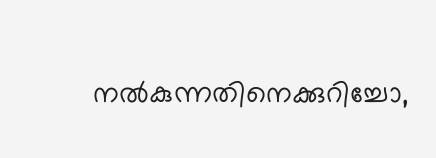നല്‍കുന്നതിനെക്കുറിച്ചോ,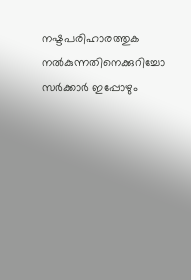നഷ്ടപരിഹാരത്തുക നല്‍കുന്നതിനെക്കുറിച്ചോ സര്‍ക്കാര്‍ ഇപ്പോഴും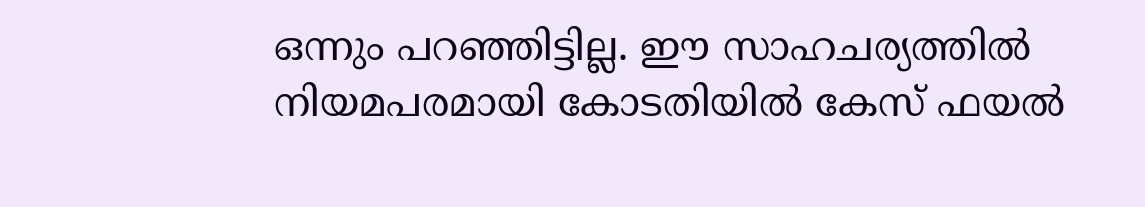ഒന്നും പറഞ്ഞിട്ടില്ല. ഈ സാഹചര്യത്തില്‍ നിയമപരമായി കോടതിയില്‍ കേസ് ഫയല്‍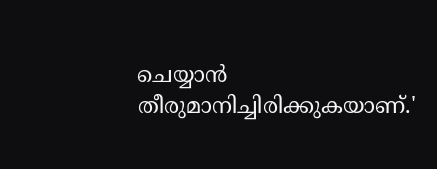ചെയ്യാന്‍ തീരുമാനിച്ചിരിക്കുകയാണ്.'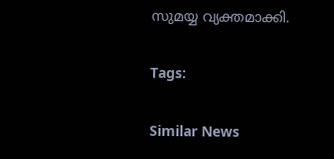സുമയ്യ വ്യക്തമാക്കി.

Tags:

Similar News